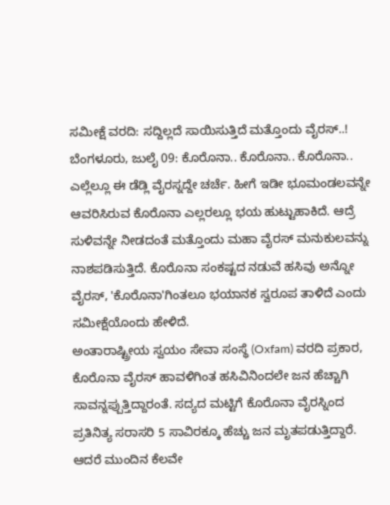ಸಮೀಕ್ಷೆ ವರದಿ: ಸದ್ದಿಲ್ಲದೆ ಸಾಯಿಸುತ್ತಿದೆ ಮತ್ತೊಂದು ವೈರಸ್..!
ಬೆಂಗಳೂರು, ಜುಲೈ 09: ಕೊರೊನಾ.. ಕೊರೊನಾ.. ಕೊರೊನಾ.. ಎಲ್ಲೆಲ್ಲೂ ಈ ಡೆಡ್ಲಿ ವೈರಸ್ನದ್ದೇ ಚರ್ಚೆ. ಹೀಗೆ ಇಡೀ ಭೂಮಂಡಲವನ್ನೇ ಆವರಿಸಿರುವ ಕೊರೊನಾ ಎಲ್ಲರಲ್ಲೂ ಭಯ ಹುಟ್ಟುಹಾಕಿದೆ. ಆದ್ರೆ ಸುಳಿವನ್ನೇ ನೀಡದಂತೆ ಮತ್ತೊಂದು ಮಹಾ ವೈರಸ್ ಮನುಕುಲವನ್ನು ನಾಶಪಡಿಸುತ್ತಿದೆ. ಕೊರೊನಾ ಸಂಕಷ್ಟದ ನಡುವೆ ಹಸಿವು ಅನ್ನೋ ವೈರಸ್, 'ಕೊರೊನಾ'ಗಿಂತಲೂ ಭಯಾನಕ ಸ್ವರೂಪ ತಾಳಿದೆ ಎಂದು ಸಮೀಕ್ಷೆಯೊಂದು ಹೇಳಿದೆ.
ಅಂತಾರಾಷ್ಟ್ರೀಯ ಸ್ವಯಂ ಸೇವಾ ಸಂಸ್ಥೆ (Oxfam) ವರದಿ ಪ್ರಕಾರ, ಕೊರೊನಾ ವೈರಸ್ ಹಾವಳಿಗಿಂತ ಹಸಿವಿನಿಂದಲೇ ಜನ ಹೆಚ್ಚಾಗಿ ಸಾವನ್ನಪ್ಪುತ್ತಿದ್ದಾರಂತೆ. ಸದ್ಯದ ಮಟ್ಟಿಗೆ ಕೊರೊನಾ ವೈರಸ್ನಿಂದ ಪ್ರತಿನಿತ್ಯ ಸರಾಸರಿ 5 ಸಾವಿರಕ್ಕೂ ಹೆಚ್ಚು ಜನ ಮೃತಪಡುತ್ತಿದ್ದಾರೆ. ಆದರೆ ಮುಂದಿನ ಕೆಲವೇ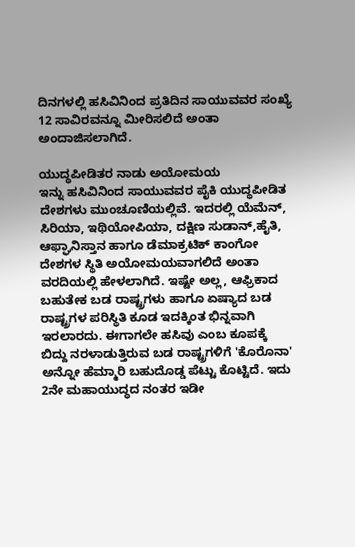ದಿನಗಳಲ್ಲಿ ಹಸಿವಿನಿಂದ ಪ್ರತಿದಿನ ಸಾಯುವವರ ಸಂಖ್ಯೆ 12 ಸಾವಿರವನ್ನೂ ಮೀರಿಸಲಿದೆ ಅಂತಾ ಅಂದಾಜಿಸಲಾಗಿದೆ.

ಯುದ್ಧಪೀಡಿತರ ನಾಡು ಅಯೋಮಯ
ಇನ್ನು ಹಸಿವಿನಿಂದ ಸಾಯುವವರ ಪೈಕಿ ಯುದ್ಧಪೀಡಿತ ದೇಶಗಳು ಮುಂಚೂಣಿಯಲ್ಲಿವೆ. ಇದರಲ್ಲಿ ಯೆಮೆನ್, ಸಿರಿಯಾ, ಇಥಿಯೋಪಿಯಾ, ದಕ್ಷಿಣ ಸುಡಾನ್,ಹೈತಿ, ಆಫ್ಘಾನಿಸ್ತಾನ ಹಾಗೂ ಡೆಮಾಕ್ರಟಿಕ್ ಕಾಂಗೋ ದೇಶಗಳ ಸ್ಥಿತಿ ಅಯೋಮಯವಾಗಲಿದೆ ಅಂತಾ ವರದಿಯಲ್ಲಿ ಹೇಳಲಾಗಿದೆ. ಇಷ್ಟೇ ಅಲ್ಲ, ಆಫ್ರಿಕಾದ ಬಹುತೇಕ ಬಡ ರಾಷ್ಟ್ರಗಳು ಹಾಗೂ ಏಷ್ಯಾದ ಬಡ ರಾಷ್ಟ್ರಗಳ ಪರಿಸ್ಥಿತಿ ಕೂಡ ಇದಕ್ಕಿಂತ ಭಿನ್ನವಾಗಿ ಇರಲಾರದು. ಈಗಾಗಲೇ ಹಸಿವು ಎಂಬ ಕೂಪಕ್ಕೆ ಬಿದ್ದು ನರಳಾಡುತ್ತಿರುವ ಬಡ ರಾಷ್ಟ್ರಗಳಿಗೆ 'ಕೊರೊನಾ' ಅನ್ನೋ ಹೆಮ್ಮಾರಿ ಬಹುದೊಡ್ಡ ಪೆಟ್ಟು ಕೊಟ್ಟಿದೆ. ಇದು 2ನೇ ಮಹಾಯುದ್ಧದ ನಂತರ ಇಡೀ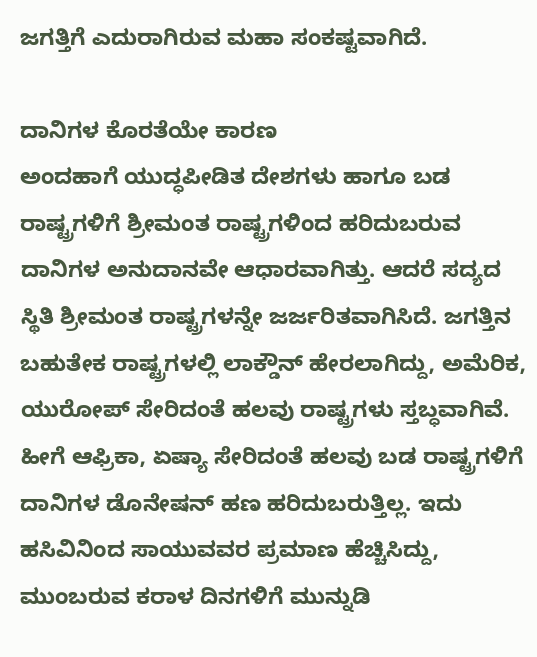ಜಗತ್ತಿಗೆ ಎದುರಾಗಿರುವ ಮಹಾ ಸಂಕಷ್ಟವಾಗಿದೆ.

ದಾನಿಗಳ ಕೊರತೆಯೇ ಕಾರಣ
ಅಂದಹಾಗೆ ಯುದ್ಧಪೀಡಿತ ದೇಶಗಳು ಹಾಗೂ ಬಡ ರಾಷ್ಟ್ರಗಳಿಗೆ ಶ್ರೀಮಂತ ರಾಷ್ಟ್ರಗಳಿಂದ ಹರಿದುಬರುವ ದಾನಿಗಳ ಅನುದಾನವೇ ಆಧಾರವಾಗಿತ್ತು. ಆದರೆ ಸದ್ಯದ ಸ್ಥಿತಿ ಶ್ರೀಮಂತ ರಾಷ್ಟ್ರಗಳನ್ನೇ ಜರ್ಜರಿತವಾಗಿಸಿದೆ. ಜಗತ್ತಿನ ಬಹುತೇಕ ರಾಷ್ಟ್ರಗಳಲ್ಲಿ ಲಾಕ್ಡೌನ್ ಹೇರಲಾಗಿದ್ದು, ಅಮೆರಿಕ, ಯುರೋಪ್ ಸೇರಿದಂತೆ ಹಲವು ರಾಷ್ಟ್ರಗಳು ಸ್ತಬ್ಧವಾಗಿವೆ. ಹೀಗೆ ಆಫ್ರಿಕಾ, ಏಷ್ಯಾ ಸೇರಿದಂತೆ ಹಲವು ಬಡ ರಾಷ್ಟ್ರಗಳಿಗೆ ದಾನಿಗಳ ಡೊನೇಷನ್ ಹಣ ಹರಿದುಬರುತ್ತಿಲ್ಲ. ಇದು ಹಸಿವಿನಿಂದ ಸಾಯುವವರ ಪ್ರಮಾಣ ಹೆಚ್ಚಿಸಿದ್ದು, ಮುಂಬರುವ ಕರಾಳ ದಿನಗಳಿಗೆ ಮುನ್ನುಡಿ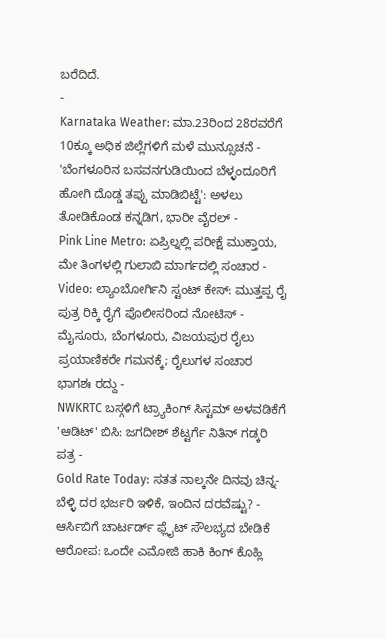ಬರೆದಿದೆ.
-
Karnataka Weather: ಮಾ.23ರಿಂದ 28ರವರೆಗೆ 10ಕ್ಕೂ ಅಧಿಕ ಜಿಲ್ಲೆಗಳಿಗೆ ಮಳೆ ಮುನ್ಸೂಚನೆ -
'ಬೆಂಗಳೂರಿನ ಬಸವನಗುಡಿಯಿಂದ ಬೆಳ್ಳಂದೂರಿಗೆ ಹೋಗಿ ದೊಡ್ಡ ತಪ್ಪು ಮಾಡಿಬಿಟ್ಟೆ': ಅಳಲು ತೋಡಿಕೊಂಡ ಕನ್ನಡಿಗ, ಭಾರೀ ವೈರಲ್ -
Pink Line Metro: ಏಪ್ರಿಲ್ನಲ್ಲಿ ಪರೀಕ್ಷೆ ಮುಕ್ತಾಯ, ಮೇ ತಿಂಗಳಲ್ಲಿ ಗುಲಾಬಿ ಮಾರ್ಗದಲ್ಲಿ ಸಂಚಾರ -
Video: ಲ್ಯಾಂಬೋರ್ಗಿನಿ ಸ್ಟಂಟ್ ಕೇಸ್: ಮುತ್ತಪ್ಪ ರೈ ಪುತ್ರ ರಿಕ್ಕಿ ರೈಗೆ ಪೊಲೀಸರಿಂದ ನೋಟಿಸ್ -
ಮೈಸೂರು, ಬೆಂಗಳೂರು, ವಿಜಯಪುರ ರೈಲು ಪ್ರಯಾಣಿಕರೇ ಗಮನಕ್ಕೆ; ರೈಲುಗಳ ಸಂಚಾರ ಭಾಗಶಃ ರದ್ದು -
NWKRTC ಬಸ್ಗಳಿಗೆ ಟ್ರ್ಯಾಕಿಂಗ್ ಸಿಸ್ಟಮ್ ಅಳವಡಿಕೆಗೆ 'ಆಡಿಟ್' ಬಿಸಿ: ಜಗದೀಶ್ ಶೆಟ್ಟರ್ಗೆ ನಿತಿನ್ ಗಡ್ಕರಿ ಪತ್ರ -
Gold Rate Today: ಸತತ ನಾಲ್ಕನೇ ದಿನವು ಚಿನ್ನ-ಬೆಳ್ಳಿ ದರ ಭರ್ಜರಿ ಇಳಿಕೆ, ಇಂದಿನ ದರವೆಷ್ಟು? -
ಆರ್ಸಿಬಿಗೆ ಚಾರ್ಟರ್ಡ್ ಫ್ಲೈಟ್ ಸೌಲಭ್ಯದ ಬೇಡಿಕೆ ಆರೋಪ: ಒಂದೇ ಎಮೋಜಿ ಹಾಕಿ ಕಿಂಗ್ ಕೊಹ್ಲಿ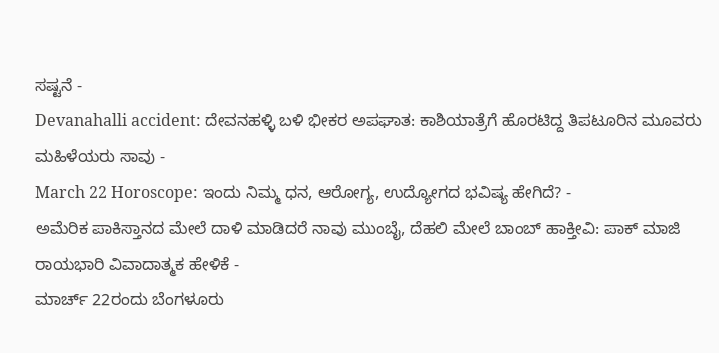ಸಷ್ಟನೆ -
Devanahalli accident: ದೇವನಹಳ್ಳಿ ಬಳಿ ಭೀಕರ ಅಪಘಾತ: ಕಾಶಿಯಾತ್ರೆಗೆ ಹೊರಟಿದ್ದ ತಿಪಟೂರಿನ ಮೂವರು ಮಹಿಳೆಯರು ಸಾವು -
March 22 Horoscope: ಇಂದು ನಿಮ್ಮ ಧನ, ಆರೋಗ್ಯ, ಉದ್ಯೋಗದ ಭವಿಷ್ಯ ಹೇಗಿದೆ? -
ಅಮೆರಿಕ ಪಾಕಿಸ್ತಾನದ ಮೇಲೆ ದಾಳಿ ಮಾಡಿದರೆ ನಾವು ಮುಂಬೈ, ದೆಹಲಿ ಮೇಲೆ ಬಾಂಬ್ ಹಾಕ್ತೀವಿ: ಪಾಕ್ ಮಾಜಿ ರಾಯಭಾರಿ ವಿವಾದಾತ್ಮಕ ಹೇಳಿಕೆ -
ಮಾರ್ಚ್ 22ರಂದು ಬೆಂಗಳೂರು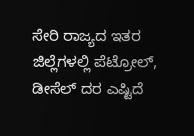ಸೇರಿ ರಾಜ್ಯದ ಇತರ ಜಿಲ್ಲೆಗಳಲ್ಲಿ ಪೆಟ್ರೋಲ್, ಡೀಸೆಲ್ ದರ ಎಷ್ಟಿದೆ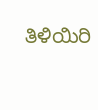ತಿಳಿಯಿರಿ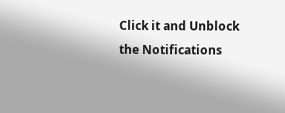Click it and Unblock the Notifications